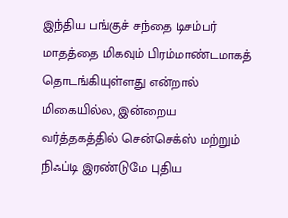இந்திய பங்குச் சந்தை டிசம்பர் மாதத்தை மிகவும் பிரம்மாண்டமாகத் தொடங்கியுள்ளது என்றால் மிகையில்ல, இன்றைய வர்த்தகத்தில் சென்செக்ஸ் மற்றும் நிஃப்டி இரண்டுமே புதிய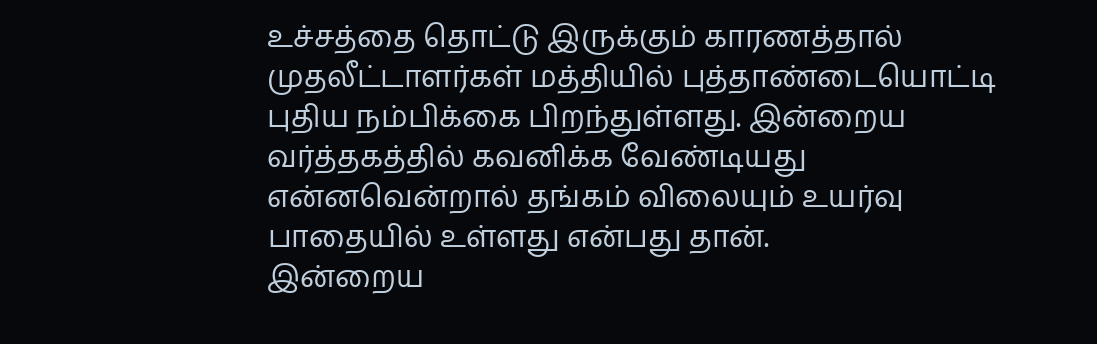உச்சத்தை தொட்டு இருக்கும் காரணத்தால் முதலீட்டாளர்கள் மத்தியில் புத்தாண்டையொட்டி புதிய நம்பிக்கை பிறந்துள்ளது. இன்றைய வர்த்தகத்தில் கவனிக்க வேண்டியது என்னவென்றால் தங்கம் விலையும் உயர்வு பாதையில் உள்ளது என்பது தான்.
இன்றைய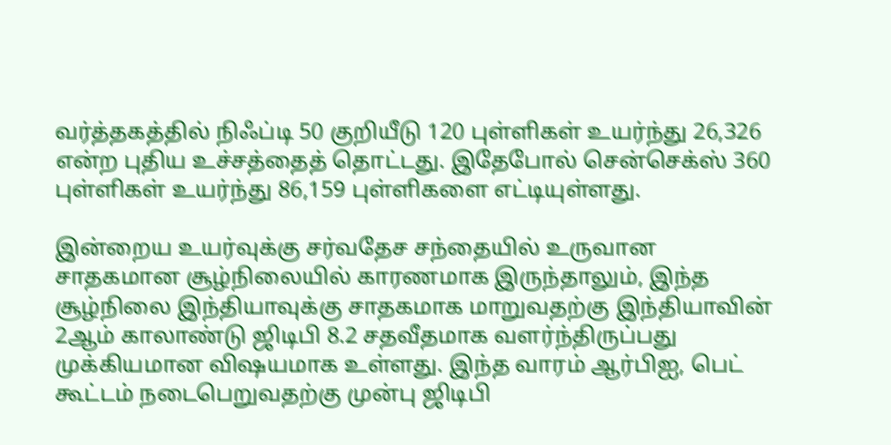வர்த்தகத்தில் நிஃப்டி 50 குறியீடு 120 புள்ளிகள் உயர்ந்து 26,326 என்ற புதிய உச்சத்தைத் தொட்டது. இதேபோல் சென்செக்ஸ் 360 புள்ளிகள் உயர்ந்து 86,159 புள்ளிகளை எட்டியுள்ளது.

இன்றைய உயர்வுக்கு சர்வதேச சந்தையில் உருவான சாதகமான சூழ்நிலையில் காரணமாக இருந்தாலும், இந்த சூழ்நிலை இந்தியாவுக்கு சாதகமாக மாறுவதற்கு இந்தியாவின் 2ஆம் காலாண்டு ஜிடிபி 8.2 சதவீதமாக வளர்ந்திருப்பது முக்கியமான விஷயமாக உள்ளது. இந்த வாரம் ஆர்பிஐ, பெட் கூட்டம் நடைபெறுவதற்கு முன்பு ஜிடிபி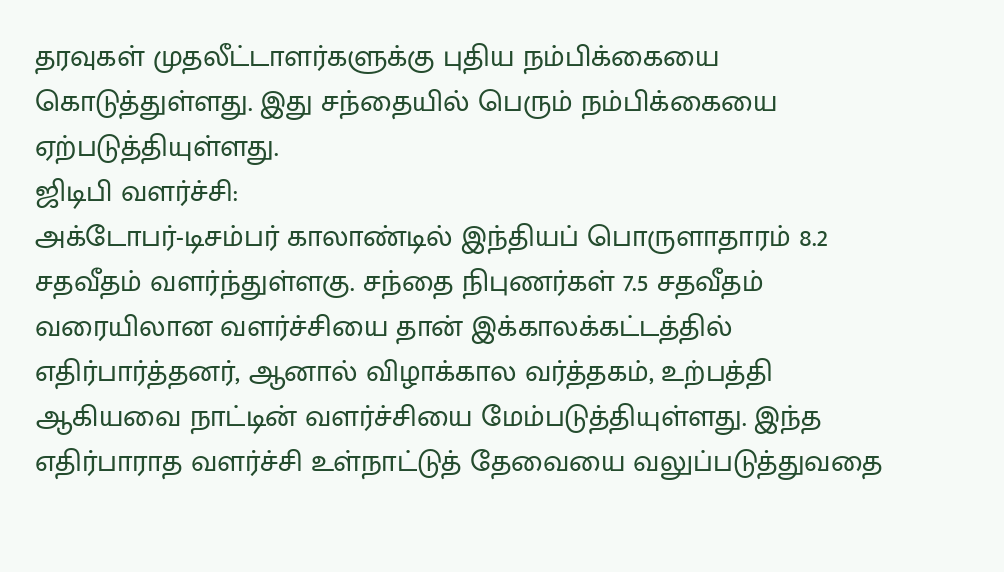தரவுகள் முதலீட்டாளர்களுக்கு புதிய நம்பிக்கையை கொடுத்துள்ளது. இது சந்தையில் பெரும் நம்பிக்கையை ஏற்படுத்தியுள்ளது.
ஜிடிபி வளர்ச்சி:
அக்டோபர்-டிசம்பர் காலாண்டில் இந்தியப் பொருளாதாரம் 8.2 சதவீதம் வளர்ந்துள்ளகு. சந்தை நிபுணர்கள் 7.5 சதவீதம் வரையிலான வளர்ச்சியை தான் இக்காலக்கட்டத்தில் எதிர்பார்த்தனர், ஆனால் விழாக்கால வர்த்தகம், உற்பத்தி ஆகியவை நாட்டின் வளர்ச்சியை மேம்படுத்தியுள்ளது. இந்த எதிர்பாராத வளர்ச்சி உள்நாட்டுத் தேவையை வலுப்படுத்துவதை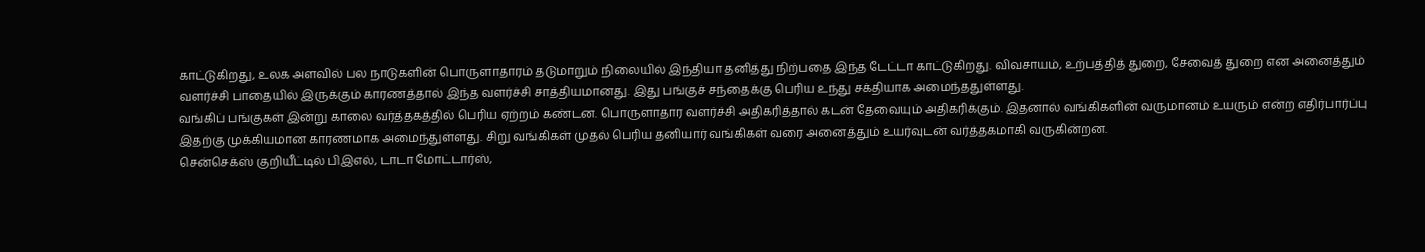காட்டுகிறது, உலக அளவில் பல நாடுகளின் பொருளாதாரம் தடுமாறும் நிலையில் இந்தியா தனித்து நிற்பதை இந்த டேட்டா காட்டுகிறது. விவசாயம், உற்பத்தித் துறை, சேவைத் துறை என அனைத்தும் வளர்ச்சி பாதையில் இருக்கும் காரணத்தால் இந்த வளர்ச்சி சாத்தியமானது. இது பங்குச் சந்தைக்கு பெரிய உந்து சக்தியாக அமைந்ததுள்ளது.
வங்கிப் பங்குகள் இன்று காலை வர்த்தகத்தில் பெரிய ஏற்றம் கண்டன. பொருளாதார வளர்ச்சி அதிகரித்தால் கடன் தேவையும் அதிகரிக்கும். இதனால் வங்கிகளின் வருமானம் உயரும் என்ற எதிர்பார்ப்பு இதற்கு முக்கியமான காரணமாக அமைந்துள்ளது. சிறு வங்கிகள் முதல் பெரிய தனியார் வங்கிகள் வரை அனைத்தும் உயர்வுடன் வர்த்தகமாகி வருகின்றன.
சென்செக்ஸ் குறியீட்டில் பிஇஎல், டாடா மோட்டார்ஸ்,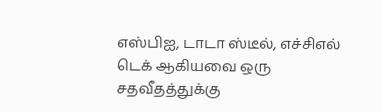எஸ்பிஐ, டாடா ஸ்டீல், எச்சிஎல் டெக் ஆகியவை ஒரு சதவீதத்துக்கு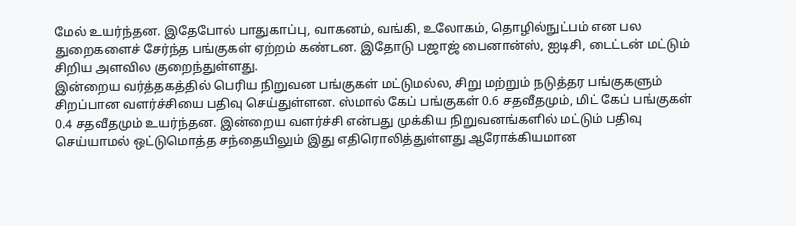மேல் உயர்ந்தன. இதேபோல் பாதுகாப்பு, வாகனம், வங்கி, உலோகம், தொழில்நுட்பம் என பல துறைகளைச் சேர்ந்த பங்குகள் ஏற்றம் கண்டன. இதோடு பஜாஜ் பைனான்ஸ், ஐடிசி, டைட்டன் மட்டும் சிறிய அளவில குறைந்துள்ளது.
இன்றைய வர்த்தகத்தில் பெரிய நிறுவன பங்குகள் மட்டுமல்ல, சிறு மற்றும் நடுத்தர பங்குகளும் சிறப்பான வளர்ச்சியை பதிவு செய்துள்ளன. ஸ்மால் கேப் பங்குகள் 0.6 சதவீதமும், மிட் கேப் பங்குகள் 0.4 சதவீதமும் உயர்ந்தன. இன்றைய வளர்ச்சி என்பது முக்கிய நிறுவனங்களில் மட்டும் பதிவு செய்யாமல் ஒட்டுமொத்த சந்தையிலும் இது எதிரொலித்துள்ளது ஆரோக்கியமான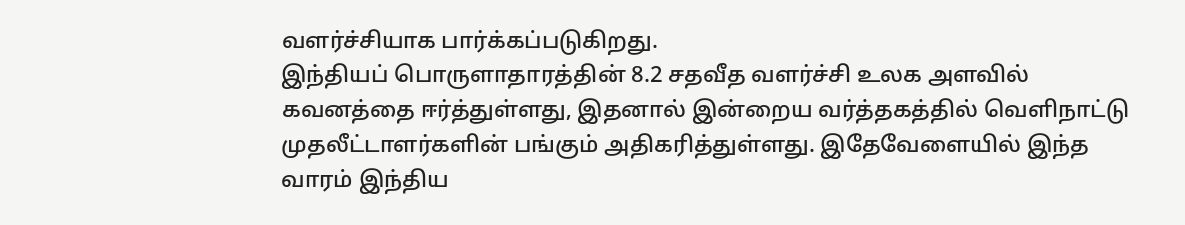வளர்ச்சியாக பார்க்கப்படுகிறது.
இந்தியப் பொருளாதாரத்தின் 8.2 சதவீத வளர்ச்சி உலக அளவில் கவனத்தை ஈர்த்துள்ளது, இதனால் இன்றைய வர்த்தகத்தில் வெளிநாட்டு முதலீட்டாளர்களின் பங்கும் அதிகரித்துள்ளது. இதேவேளையில் இந்த வாரம் இந்திய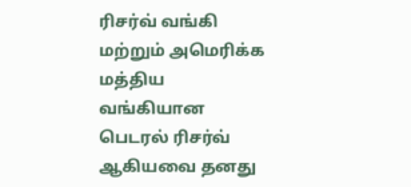ரிசர்வ் வங்கி மற்றும் அமெரிக்க மத்திய வங்கியான பெடரல் ரிசர்வ் ஆகியவை தனது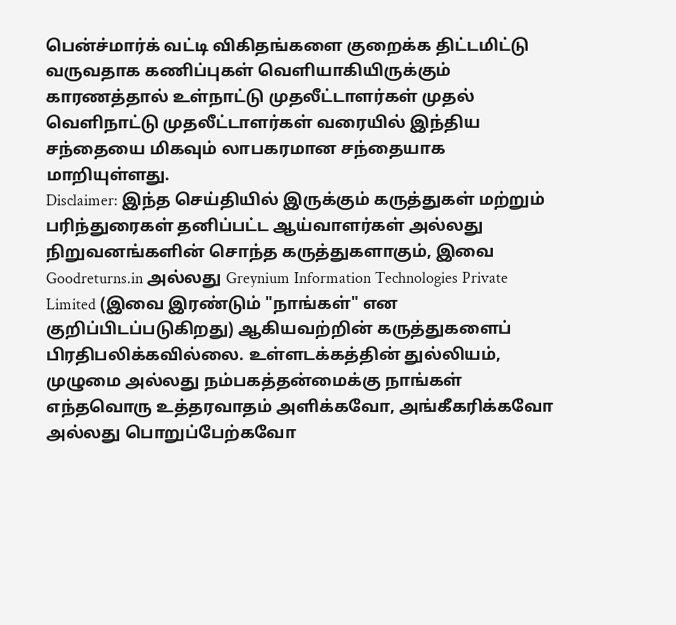பென்ச்மார்க் வட்டி விகிதங்களை குறைக்க திட்டமிட்டு வருவதாக கணிப்புகள் வெளியாகியிருக்கும் காரணத்தால் உள்நாட்டு முதலீட்டாளர்கள் முதல் வெளிநாட்டு முதலீட்டாளர்கள் வரையில் இந்திய சந்தையை மிகவும் லாபகரமான சந்தையாக மாறியுள்ளது.
Disclaimer: இந்த செய்தியில் இருக்கும் கருத்துகள் மற்றும் பரிந்துரைகள் தனிப்பட்ட ஆய்வாளர்கள் அல்லது நிறுவனங்களின் சொந்த கருத்துகளாகும், இவை Goodreturns.in அல்லது Greynium Information Technologies Private Limited (இவை இரண்டும் "நாங்கள்" என குறிப்பிடப்படுகிறது) ஆகியவற்றின் கருத்துகளைப் பிரதிபலிக்கவில்லை. உள்ளடக்கத்தின் துல்லியம், முழுமை அல்லது நம்பகத்தன்மைக்கு நாங்கள் எந்தவொரு உத்தரவாதம் அளிக்கவோ, அங்கீகரிக்கவோ அல்லது பொறுப்பேற்கவோ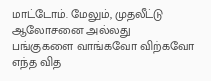மாட்டோம். மேலும், முதலீட்டு ஆலோசனை அல்லது பங்குகளை வாங்கவோ விற்கவோ எந்த வித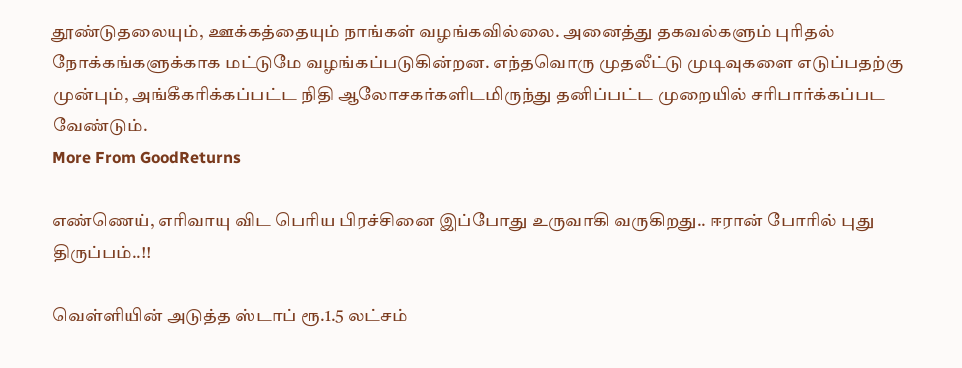தூண்டுதலையும், ஊக்கத்தையும் நாங்கள் வழங்கவில்லை. அனைத்து தகவல்களும் புரிதல் நோக்கங்களுக்காக மட்டுமே வழங்கப்படுகின்றன. எந்தவொரு முதலீட்டு முடிவுகளை எடுப்பதற்கு முன்பும், அங்கீகரிக்கப்பட்ட நிதி ஆலோசகர்களிடமிருந்து தனிப்பட்ட முறையில் சரிபார்க்கப்பட வேண்டும்.
More From GoodReturns

எண்ணெய், எரிவாயு விட பெரிய பிரச்சினை இப்போது உருவாகி வருகிறது.. ஈரான் போரில் புது திருப்பம்..!!

வெள்ளியின் அடுத்த ஸ்டாப் ரூ.1.5 லட்சம்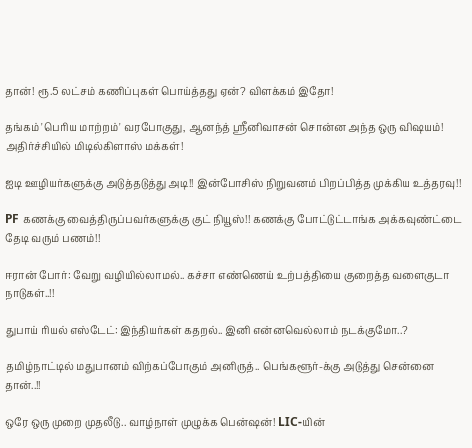தான்! ரூ.5 லட்சம் கணிப்புகள் பொய்த்தது ஏன்? விளக்கம் இதோ!

தங்கம் 'பெரிய மாற்றம்' வரபோகுது, ஆனந்த் ஸ்ரீனிவாசன் சொன்ன அந்த ஒரு விஷயம்! அதிர்ச்சியில் மிடில்கிளாஸ் மக்கள்!

ஐடி ஊழியர்களுக்கு அடுத்தடுத்து அடி!! இன்போசிஸ் நிறுவனம் பிறப்பித்த முக்கிய உத்தரவு!!

PF கணக்கு வைத்திருப்பவர்களுக்கு குட் நியூஸ்!! கணக்கு போட்டுட்டாங்க அக்கவுண்ட்டை தேடி வரும் பணம்!!

ஈரான் போர்: வேறு வழியில்லாமல்.. கச்சா எண்ணெய் உற்பத்தியை குறைத்த வளைகுடா நாடுகள்..!!

துபாய் ரியல் எஸ்டேட்: இந்தியர்கள் கதறல்.. இனி என்னவெல்லாம் நடக்குமோ..?

தமிழ்நாட்டில் மதுபானம் விற்கப்போகும் அனிருத்.. பெங்களூர்-க்கு அடுத்து சென்னை தான்..!!

ஒரே ஒரு முறை முதலீடு.. வாழ்நாள் முழுக்க பென்ஷன்! LIC-யின்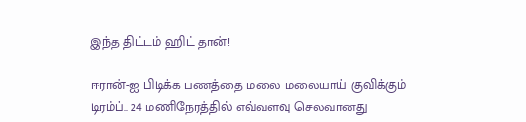இந்த திட்டம் ஹிட் தான்!

ஈரான்-ஐ பிடிக்க பணத்தை மலை மலையாய் குவிக்கும் டிரம்ப்.. 24 மணிநேரத்தில் எவ்வளவு செலவானது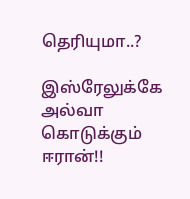தெரியுமா..?

இஸ்ரேலுக்கே அல்வா கொடுக்கும் ஈரான்!!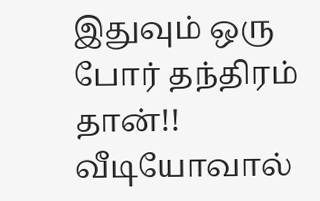இதுவும் ஒரு போர் தந்திரம் தான்!! வீடியோவால்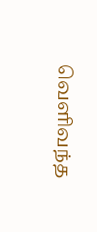வெளிவந்த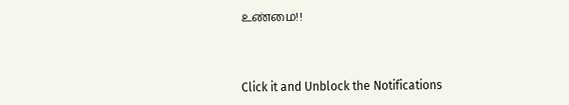உண்மை!!



Click it and Unblock the Notifications